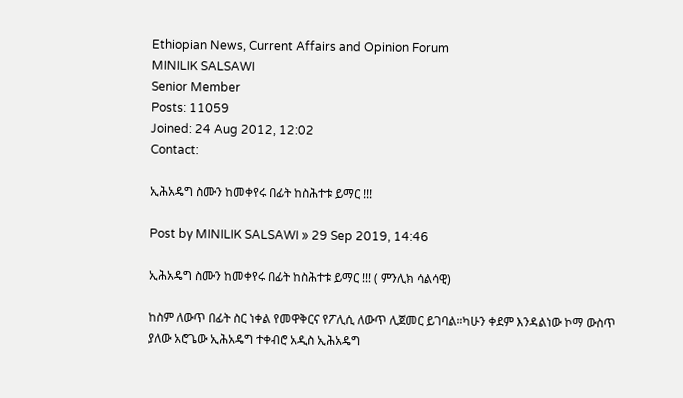Ethiopian News, Current Affairs and Opinion Forum
MINILIK SALSAWI
Senior Member
Posts: 11059
Joined: 24 Aug 2012, 12:02
Contact:

ኢሕአዴግ ስሙን ከመቀየሩ በፊት ከስሕተቱ ይማር !!!

Post by MINILIK SALSAWI » 29 Sep 2019, 14:46

ኢሕአዴግ ስሙን ከመቀየሩ በፊት ከስሕተቱ ይማር !!! ( ምንሊክ ሳልሳዊ)

ከስም ለውጥ በፊት ስር ነቀል የመዋቅርና የፖሊሲ ለውጥ ሊጀመር ይገባል።ካሁን ቀደም እንዳልነው ኮማ ውስጥ ያለው አሮጌው ኢሕአዴግ ተቀብሮ አዲስ ኢሕአዴግ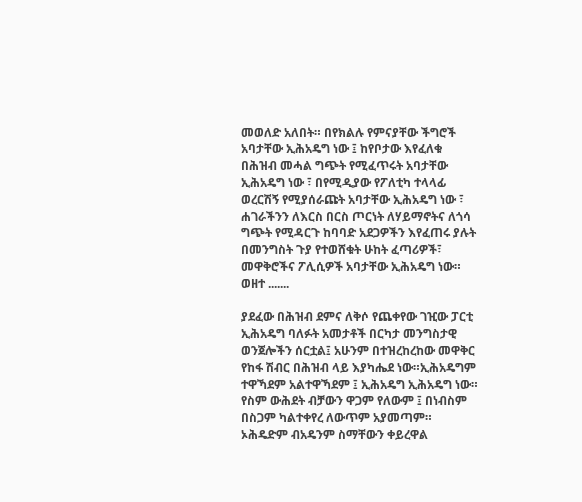መወለድ አለበት። በየክልሉ የምናያቸው ችግሮች አባታቸው ኢሕአዴግ ነው ፤ ከየቦታው እየፈለቁ በሕዝብ መሓል ግጭት የሚፈጥሩት አባታቸው ኢሕአዴግ ነው ፣ በየሚዲያው የፖለቲካ ተላላፊ ወረርሽኝ የሚያሰራጩት አባታቸው ኢሕአዴግ ነው ፣ ሐገራችንን ለእርስ በርስ ጦርነት ለሃይማኖትና ለጎሳ ግጭት የሚዳርጉ ከባባድ አደጋዎችን እየፈጠሩ ያሉት በመንግስት ጉያ የተወሸቁት ሁከት ፈጣሪዎች፣ መዋቅሮችና ፖሊሲዎች አባታቸው ኢሕአዴግ ነው። ወዘተ .......

ያደፈው በሕዝብ ደምና ለቅሶ የጨቀየው ገዢው ፓርቲ ኢሕአዴግ ባለፉት አመታቶች በርካታ መንግስታዊ ወንጀሎችን ሰርቷል፤ አሁንም በተዝረከረከው መዋቅር የከፋ ሽብር በሕዝብ ላይ እያካሔደ ነው።ኢሕአዴግም ተዋኻደም አልተዋኻደም ፤ ኢሕአዴግ ኢሕአዴግ ነው። የስም ውሕደት ብቻውን ዋጋም የለውም ፤ በነብስም በስጋም ካልተቀየረ ለውጥም አያመጣም። ኦሕዴድም ብአዴንም ስማቸውን ቀይረዋል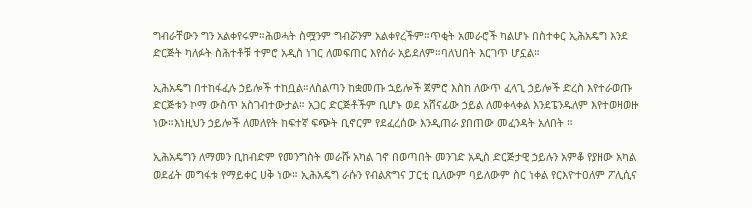ግብራቸውን ግን አልቀየሩም።ሕወሓት ስሟንም ግብሯንም አልቀየረችም።ጥቂት አመራሮች ካልሆኑ በስተቀር ኢሕአዴግ እንደ ድርጅት ካለፉት ስሕተቶቹ ተምሮ አዲስ ነገር ለመፍጠር እየሰራ አይደለም።ባለህበት እርገጥ ሆኗል።

ኢሕአዴግ በተከፋፈሉ ኃይሎች ተከቧል።ለስልጣን ከቋመጡ ኋይሎች ጀምሮ እስከ ለውጥ ፈላጊ ኃይሎች ድረስ እየተራወጡ ድርጅቱን ኮማ ውስጥ አስገብተውታል። አጋር ድርጅቶችም ቢሆኑ ወደ አሸናፊው ኃይል ለመቀላቀል እንደፔንዱለም እየተወዛወዙ ነው።እነዚህን ኃይሎች ለመለየት ከፍተኛ ፍጭት ቢኖርም የደፈረሰው እንዲጠራ ያበጠው መፈንዳት አለበት ።

ኢሕአዴግን ለማመን ቢከብድም የመንግስት መራሹ አካል ገኖ በወጣበት መንገድ አዲስ ድርጅታዊ ኃይሉን አምቆ የያዘው አካል ወደፊት መግፋቱ የማይቀር ሀቅ ነው። ኢሕአዴግ ራሱን የብልጽግና ፓርቲ ቢለውም ባይለውም ስር ነቀል የርእዮተዐለም ፖሊሲና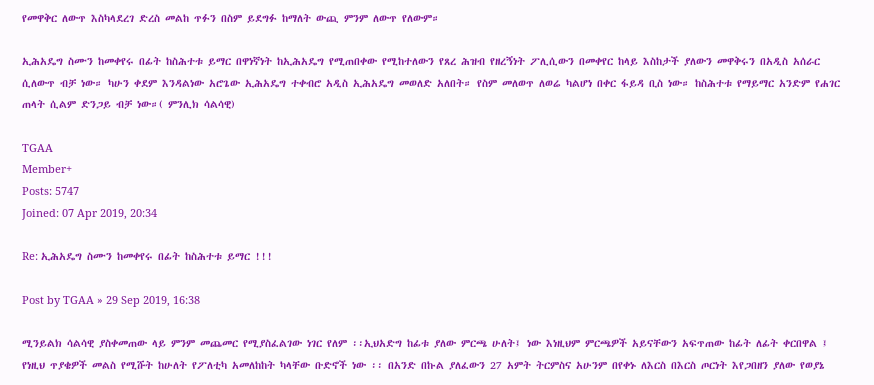የመዋቅር ለውጥ እስካላደረገ ድረስ መልከ ጥፉን በስም ይደግፉ ከማለት ውጪ ምንም ለውጥ የለውም።

ኢሕአዴግ ስሙን ከመቀየሩ በፊት ከስሕተቱ ይማር በዋነኛነት ከኢሕአዴግ የሚጠበቀው የሚከተለውን የጸረ ሕዝብ የዘረኝነት ፖሊሲውን በመቀየር ከላይ እስከታች ያለውን መዋቅሩን በአዲስ አሰራር ሲለውጥ ብቻ ነው። ካሁን ቀደም እንዳልነው አሮጌው ኢሕአዴግ ተቀብሮ አዲስ ኢሕአዴግ መወለድ አለበት። የስም መለወጥ ለወሬ ካልሆነ በቀር ፋይዳ ቢስ ነው። ከስሕተቱ የማይማር አንድም የሐገር ጠላት ሲልም ድንጋይ ብቻ ነው።( ምንሊክ ሳልሳዊ)

TGAA
Member+
Posts: 5747
Joined: 07 Apr 2019, 20:34

Re: ኢሕአዴግ ስሙን ከመቀየሩ በፊት ከስሕተቱ ይማር !!!

Post by TGAA » 29 Sep 2019, 16:38

ሚንይልክ ሳልሳዊ ያስቀመጠው ላይ ምንም መጨመር የሚያስፈልገው ነገር የለም ፡፡ኢህአድግ ከፊቱ ያለው ምርጫ ሁለት፤ ነው እነዚህም ምርጫዎች አይናቸውን አፍጥጠው ከፊት ለፊት ቀርበዋል ፤ የነዚህ ጥያቄዎች መልስ የሚሹት ከሁለት የፖለቲካ አመለከከት ካላቸው ቡድኖች ነው ፡፡ በአንድ በኩል ያለፈውን 27 አምት ትርምስና አሁንም በየቀኑ ለእርስ በእርስ ጦርነት እየጋበዘን ያለው የወያኔ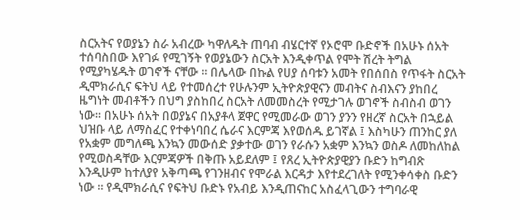ስርአትና የወያኔን ስራ አብረው ካዋለዱት ጠባብ ብሄርተኛ የኦሮሞ ቡድኖች በአሁኑ ሰአት ተሰባስበው እየገፉ የሚገኝት የወያኔውን ስርአት እንዲቀጥል የሞት ሽረት ትግል የሚያካሄዱት ወገኖች ናቸው ፡፡ በሌላው በኩል የሀያ ሰባቱን አመት የበሰበስ የጥፋት ስርአት ዲሞክራሲና ፍትህ ላይ የተመሰረተ የሁሉንም ኢትዮጵያዊናን መብትና ስብእናን ያከበረ ዜግነት መብቶችን በህግ ያስከበረ ስርአት ለመመስረት የሚታገሉ ወገኖች ስብስብ ወገን ነው፡፡ በአሁኑ ሰአት በወያኔና በአያቶላ ጀዋር የሚመራው ወገን ያንን የዘረኛ ስርአት በኋይል ህዝቡ ላይ ለማስፈር የተቀነባበረ ሴራና እርምጃ እየወሰዱ ይገኛል ፤ እስካሁን ጠንከር ያለ የአቋም መግለጫ እንኳን መውሰድ ያቃተው ወገን የራሱን አቋም እንኳን ወስዶ ለመከለከል የሚወስዳቸው እርምጃዎች በቅጡ አይደለም ፤ የጸረ ኢትዮጵያዊያን ቡድን ከግብጽ እንዲሁም ከተለያየ አቅጣጫ የገንዘብና የሞራል እርዳታ እየተደረገለት የሚንቀሳቀስ ቡድን ነው ፡፡ የዲሞክራሲና የፍትህ ቡድኑ የአብይ እንዲጠናከር አስፈላጊውን ተግባራዊ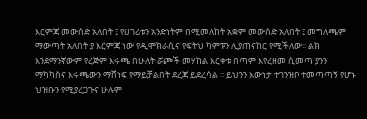እርምጃ መውሰድ አለበት ፤ የሀገሪቱን አንድነትም በሚመለከት አቋም መውሰድ አለበት ፤ መግለጫም ማውጣት አለበት ያ እርምጃ ነው የዲሞክራሲና የፍትህ ካምፑን ሊያጠናከር የሚችለው፡፡ ልክ እንደማንኛውም የረጅም እሩጫ በሁለት ሯጮች መሃከል እርቀቱ በጣም እየረዘመ ሲመጣ ያንን ማካካስና እሩጫውን ማሸነፍ የማይቻልበት ደረጃ ይደረሳል ፡፡ ይህንን እውነታ ተገንዝቦ ተመጣጣኝ የሆኑ ህዝቡን የሚያረጋጉና ሁሉም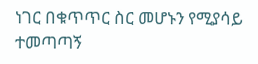ነገር በቁጥጥር ስር መሆኑን የሚያሳይ ተመጣጣኝ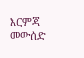እርምጃ መውሰድ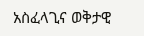አስፈላጊና ወቅታዊ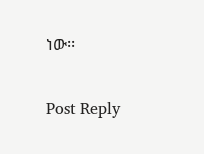ነው፡፡

Post Reply